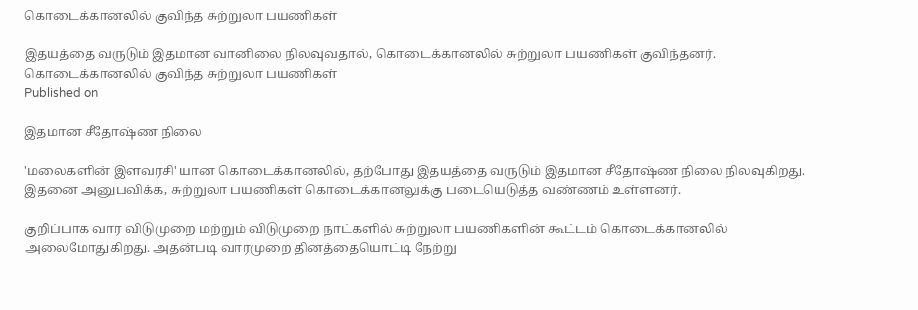கொடைக்கானலில் குவிந்த சுற்றுலா பயணிகள்

இதயத்தை வருடும் இதமான வானிலை நிலவுவதால், கொடைக்கானலில் சுற்றுலா பயணிகள் குவிந்தனர்.
கொடைக்கானலில் குவிந்த சுற்றுலா பயணிகள்
Published on

இதமான சீதோஷ்ண நிலை

'மலைகளின் இளவரசி' யான கொடைக்கானலில், தற்போது இதயத்தை வருடும் இதமான சீதோஷ்ண நிலை நிலவுகிறது. இதனை அனுபவிக்க, சுற்றுலா பயணிகள் கொடைக்கானலுக்கு படையெடுத்த வண்ணம் உள்ளனர்.

குறிப்பாக வார விடுமுறை மற்றும் விடுமுறை நாட்களில் சுற்றுலா பயணிகளின் கூட்டம் கொடைக்கானலில் அலைமோதுகிறது. அதன்படி வாரமுறை தினத்தையொட்டி நேற்று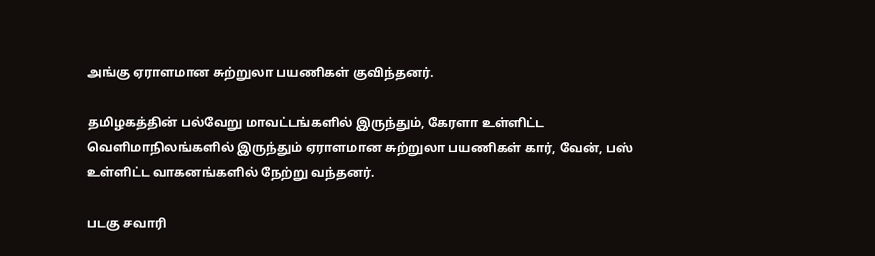அங்கு ஏராளமான சுற்றுலா பயணிகள் குவிந்தனர்.

தமிழகத்தின் பல்வேறு மாவட்டங்களில் இருந்தும், கேரளா உள்ளிட்ட வெளிமாநிலங்களில் இருந்தும் ஏராளமான சுற்றுலா பயணிகள் கார், வேன், பஸ் உள்ளிட்ட வாகனங்களில் நேற்று வந்தனர்.

படகு சவாரி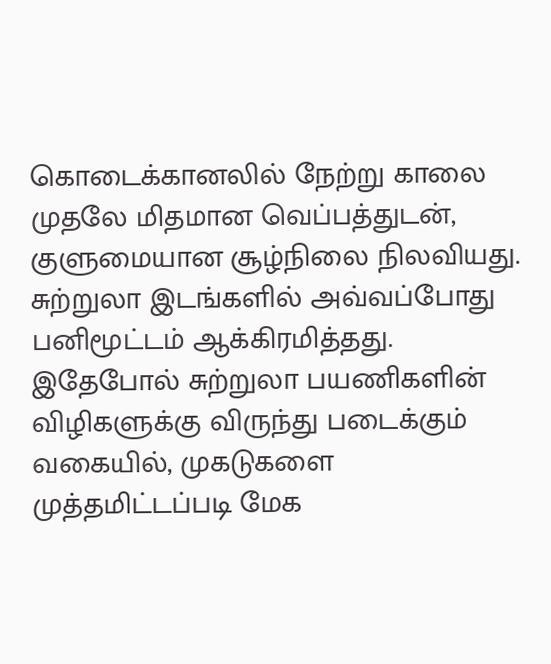கொடைக்கானலில் நேற்று காலை முதலே மிதமான வெப்பத்துடன், குளுமையான சூழ்நிலை நிலவியது. சுற்றுலா இடங்களில் அவ்வப்போது பனிமூட்டம் ஆக்கிரமித்தது. இதேபோல் சுற்றுலா பயணிகளின் விழிகளுக்கு விருந்து படைக்கும் வகையில், முகடுகளை முத்தமிட்டப்படி மேக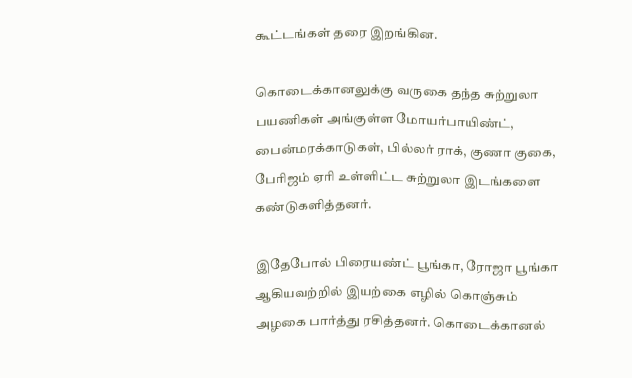கூட்டங்கள் தரை இறங்கின.

கொடைக்கானலுக்கு வருகை தந்த சுற்றுலா பயணிகள் அங்குள்ள மோயர்பாயிண்ட், பைன்மரக்காடுகள், பில்லர் ராக், குணா குகை, பேரிஜம் ஏரி உள்ளிட்ட சுற்றுலா இடங்களை கண்டுகளித்தனர்.

இதேபோல் பிரையண்ட் பூங்கா, ரோஜா பூங்கா ஆகியவற்றில் இயற்கை எழில் கொஞ்சும் அழகை பார்த்து ரசித்தனர். கொடைக்கானல்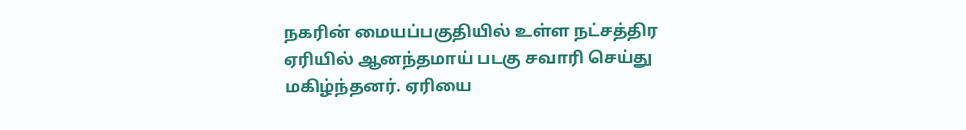நகரின் மையப்பகுதியில் உள்ள நட்சத்திர ஏரியில் ஆனந்தமாய் படகு சவாரி செய்து மகிழ்ந்தனர். ஏரியை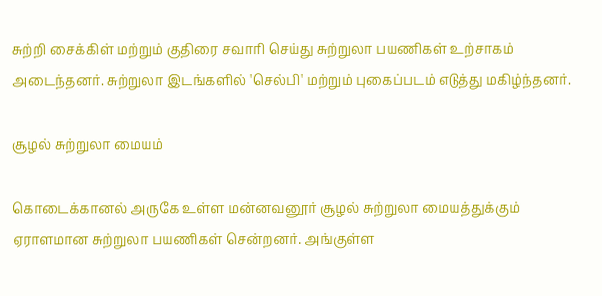சுற்றி சைக்கிள் மற்றும் குதிரை சவாரி செய்து சுற்றுலா பயணிகள் உற்சாகம் அடைந்தனர். சுற்றுலா இடங்களில் 'செல்பி' மற்றும் புகைப்படம் எடுத்து மகிழ்ந்தனர்.

சூழல் சுற்றுலா மையம்

கொடைக்கானல் அருகே உள்ள மன்னவனூர் சூழல் சுற்றுலா மையத்துக்கும் ஏராளமான சுற்றுலா பயணிகள் சென்றனர். அங்குள்ள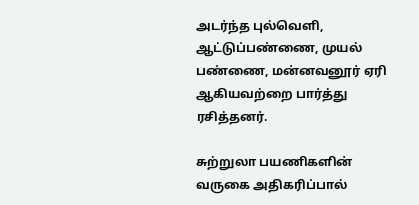அடர்ந்த புல்வெளி, ஆட்டுப்பண்ணை, முயல் பண்ணை, மன்னவனூர் ஏரி ஆகியவற்றை பார்த்து ரசித்தனர்.

சுற்றுலா பயணிகளின் வருகை அதிகரிப்பால்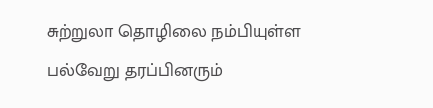சுற்றுலா தொழிலை நம்பியுள்ள பல்வேறு தரப்பினரும்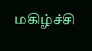மகிழ்ச்சி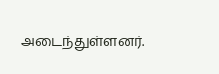அடைந்துள்ளனர்.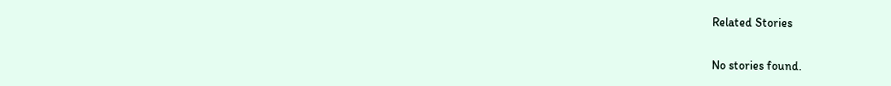Related Stories

No stories found.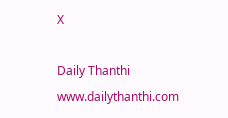X

Daily Thanthi
www.dailythanthi.com